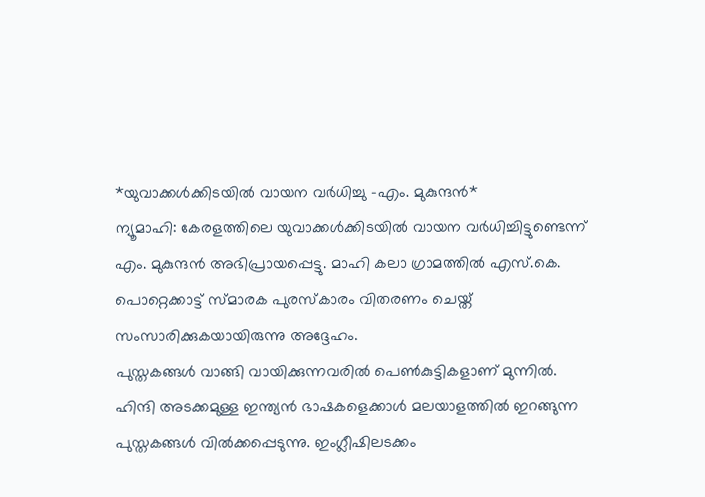*യുവാക്കൾക്കിടയിൽ വായന വർധിച്ചു -എം. മുകുന്ദൻ*
ന്യൂമാഹി: കേരളത്തിലെ യുവാക്കൾക്കിടയിൽ വായന വർധിച്ചിട്ടുണ്ടെന്ന് എം. മുകുന്ദൻ അഭിപ്രായപ്പെട്ടു. മാഹി കലാ ഗ്രാമത്തിൽ എസ്.കെ. പൊറ്റെക്കാട്ട് സ്മാരക പുരസ്കാരം വിതരണം ചെയ്ത് സംസാരിക്കുകയായിരുന്നു അദ്ദേഹം.
പുസ്തകങ്ങൾ വാങ്ങി വായിക്കുന്നവരിൽ പെൺകുട്ടികളാണ് മുന്നിൽ. ഹിന്ദി അടക്കമുള്ള ഇന്ത്യൻ ഭാഷകളെക്കാൾ മലയാളത്തിൽ ഇറങ്ങുന്ന പുസ്തകങ്ങൾ വിൽക്കപ്പെടുന്നു. ഇംഗ്ലീഷിലടക്കം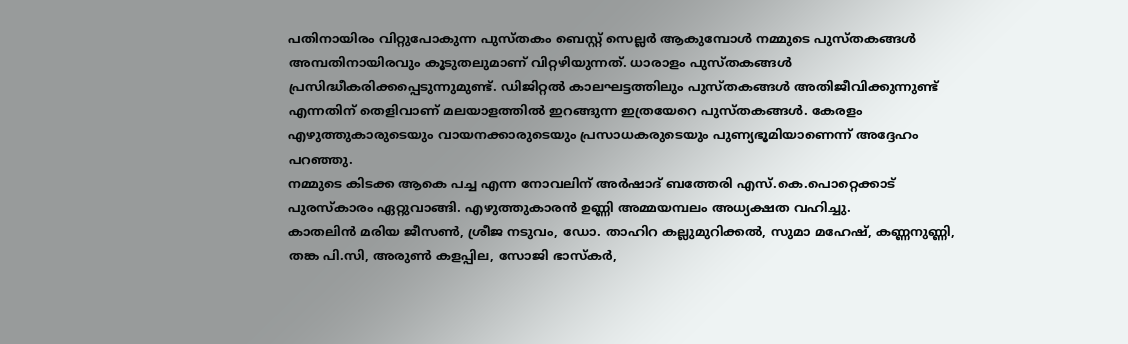പതിനായിരം വിറ്റുപോകുന്ന പുസ്തകം ബെസ്റ്റ് സെല്ലർ ആകുമ്പോൾ നമ്മുടെ പുസ്തകങ്ങൾ അമ്പതിനായിരവും കൂടുതലുമാണ് വിറ്റഴിയുന്നത്. ധാരാളം പുസ്തകങ്ങൾ പ്രസിദ്ധീകരിക്കപ്പെടുന്നുമുണ്ട്. ഡിജിറ്റൽ കാലഘട്ടത്തിലും പുസ്തകങ്ങൾ അതിജീവിക്കുന്നുണ്ട് എന്നതിന് തെളിവാണ് മലയാളത്തിൽ ഇറങ്ങുന്ന ഇത്രയേറെ പുസ്തകങ്ങൾ. കേരളം എഴുത്തുകാരുടെയും വായനക്കാരുടെയും പ്രസാധകരുടെയും പുണ്യഭൂമിയാണെന്ന് അദ്ദേഹം പറഞ്ഞു.
നമ്മുടെ കിടക്ക ആകെ പച്ച എന്ന നോവലിന് അർഷാദ് ബത്തേരി എസ്.കെ.പൊറ്റെക്കാട് പുരസ്കാരം ഏറ്റുവാങ്ങി. എഴുത്തുകാരൻ ഉണ്ണി അമ്മയമ്പലം അധ്യക്ഷത വഹിച്ചു.
കാതലിൻ മരിയ ജീസൺ, ശ്രീജ നടുവം, ഡോ. താഹിറ കല്ലുമുറിക്കൽ, സുമാ മഹേഷ്, കണ്ണനുണ്ണി, തങ്ക പി.സി, അരുൺ കളപ്പില, സോജി ഭാസ്കർ,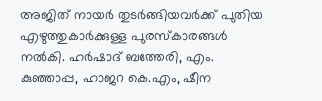അജിത് നായർ തുടർങ്ങിയവർക്ക് പുതിയ എഴുത്തുകാർക്കുള്ള പുരസ്കാരങ്ങൾ നൽകി. ഹർഷാദ് ബത്തേരി, എം. കുഞ്ഞാപ്പ, ഹാജറ കെ.എം, ഷീന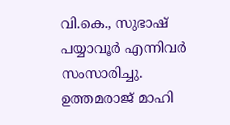വി.കെ., സുഭാഷ് പയ്യാവൂർ എന്നിവർ സംസാരിച്ചു. ഉത്തമരാജ് മാഹി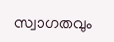സ്വാഗതവും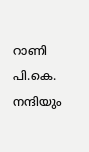റാണി പി.കെ. നന്ദിയും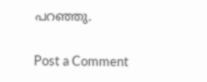പറഞ്ഞു.

Post a Comment